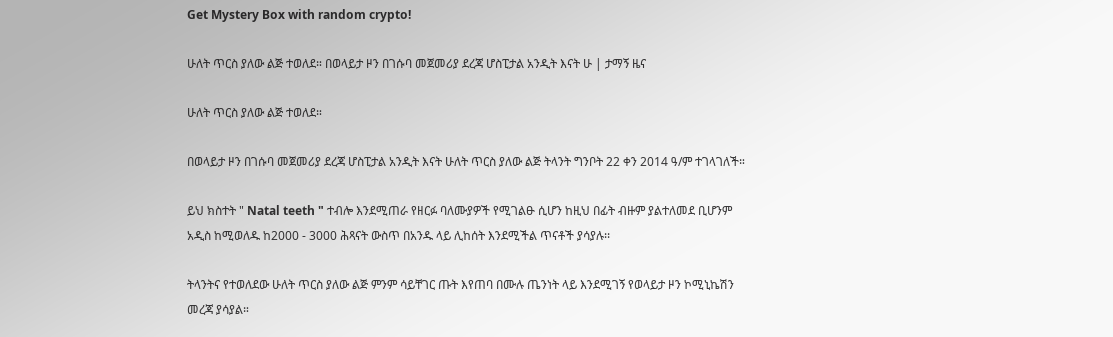Get Mystery Box with random crypto!

ሁለት ጥርስ ያለው ልጅ ተወለደ። በወላይታ ዞን በገሱባ መጀመሪያ ደረጃ ሆስፒታል አንዲት እናት ሁ | ታማኝ ዜና

ሁለት ጥርስ ያለው ልጅ ተወለደ።

በወላይታ ዞን በገሱባ መጀመሪያ ደረጃ ሆስፒታል አንዲት እናት ሁለት ጥርስ ያለው ልጅ ትላንት ግንቦት 22 ቀን 2014 ዓ/ም ተገላገለች።

ይህ ክስተት " Natal teeth " ተብሎ እንደሚጠራ የዘርፉ ባለሙያዎች የሚገልፁ ሲሆን ከዚህ በፊት ብዙም ያልተለመደ ቢሆንም አዲስ ከሚወለዱ ከ2000 - 3000 ሕጻናት ውስጥ በአንዱ ላይ ሊከሰት እንደሚችል ጥናቶች ያሳያሉ፡፡

ትላንትና የተወለደው ሁለት ጥርስ ያለው ልጅ ምንም ሳይቸገር ጡት እየጠባ በሙሉ ጤንነት ላይ እንደሚገኝ የወላይታ ዞን ኮሚኒኬሽን መረጃ ያሳያል።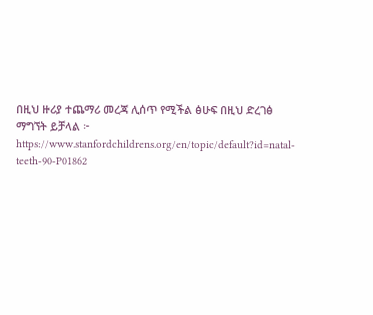በዚህ ዙሪያ ተጨማሪ መረጃ ሊሰጥ የሚችል ፅሁፍ በዚህ ድረገፅ ማግኘት ይቻላል ፦ https://www.stanfordchildrens.org/en/topic/default?id=natal-teeth-90-P01862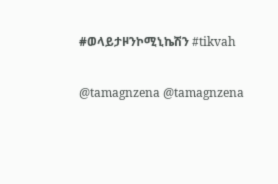#ወላይታዞንኮሚኒኬሽን #tikvah

@tamagnzena @tamagnzena